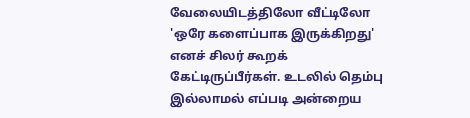வேலையிடத்திலோ வீட்டிலோ 'ஒரே களைப்பாக இருக்கிறது' எனச் சிலர் கூறக் கேட்டிருப்பீர்கள். உடலில் தெம்பு இல்லாமல் எப்படி அன்றைய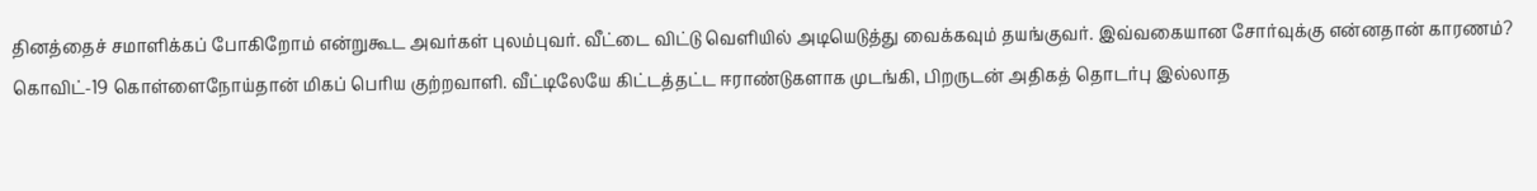தினத்தைச் சமாளிக்கப் போகிறோம் என்றுகூட அவர்கள் புலம்புவர். வீட்டை விட்டு வெளியில் அடியெடுத்து வைக்கவும் தயங்குவர். இவ்வகையான சோர்வுக்கு என்னதான் காரணம்?
கொவிட்-19 கொள்ளைநோய்தான் மிகப் பெரிய குற்றவாளி. வீட்டிலேயே கிட்டத்தட்ட ஈராண்டுகளாக முடங்கி, பிறருடன் அதிகத் தொடர்பு இல்லாத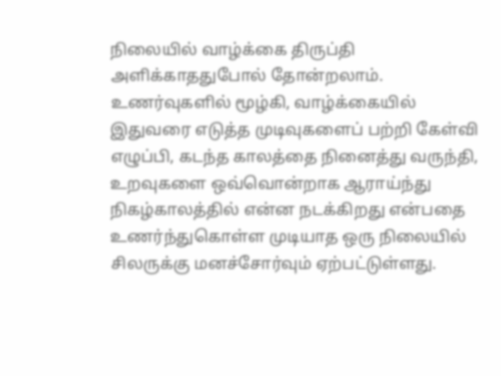நிலையில் வாழ்க்கை திருப்தி அளிக்காததுபோல் தோன்றலாம்.
உணர்வுகளில் மூழ்கி, வாழ்க்கையில் இதுவரை எடுத்த முடிவுகளைப் பற்றி கேள்வி எழுப்பி, கடந்த காலத்தை நினைத்து வருந்தி, உறவுகளை ஒவ்வொன்றாக ஆராய்ந்து நிகழ்காலத்தில் என்ன நடக்கிறது என்பதை உணர்ந்துகொள்ள முடியாத ஒரு நிலையில் சிலருக்கு மனச்சோர்வும் ஏற்பட்டுள்ளது.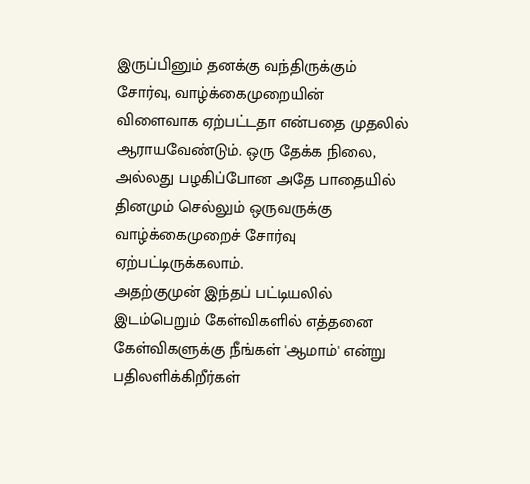இருப்பினும் தனக்கு வந்திருக்கும் சோர்வு, வாழ்க்கைமுறையின் விளைவாக ஏற்பட்டதா என்பதை முதலில் ஆராயவேண்டும். ஒரு தேக்க நிலை, அல்லது பழகிப்போன அதே பாதையில் தினமும் செல்லும் ஒருவருக்கு வாழ்க்கைமுறைச் சோர்வு ஏற்பட்டிருக்கலாம்.
அதற்குமுன் இந்தப் பட்டியலில் இடம்பெறும் கேள்விகளில் எத்தனை கேள்விகளுக்கு நீங்கள் 'ஆமாம்' என்று பதிலளிக்கிறீர்கள்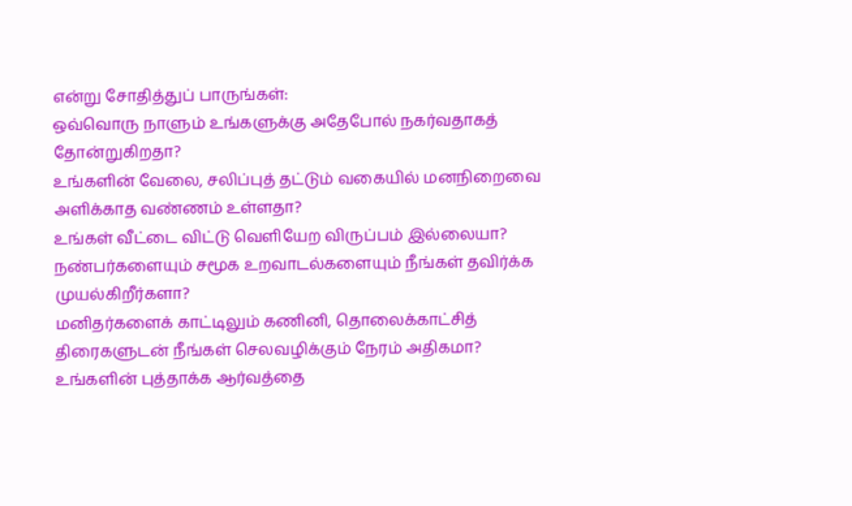என்று சோதித்துப் பாருங்கள்:
ஒவ்வொரு நாளும் உங்களுக்கு அதேபோல் நகர்வதாகத் தோன்றுகிறதா?
உங்களின் வேலை, சலிப்புத் தட்டும் வகையில் மனநிறைவை அளிக்காத வண்ணம் உள்ளதா?
உங்கள் வீட்டை விட்டு வெளியேற விருப்பம் இல்லையா?
நண்பர்களையும் சமூக உறவாடல்களையும் நீங்கள் தவிர்க்க முயல்கிறீர்களா?
மனிதர்களைக் காட்டிலும் கணினி, தொலைக்காட்சித் திரைகளுடன் நீங்கள் செலவழிக்கும் நேரம் அதிகமா?
உங்களின் புத்தாக்க ஆர்வத்தை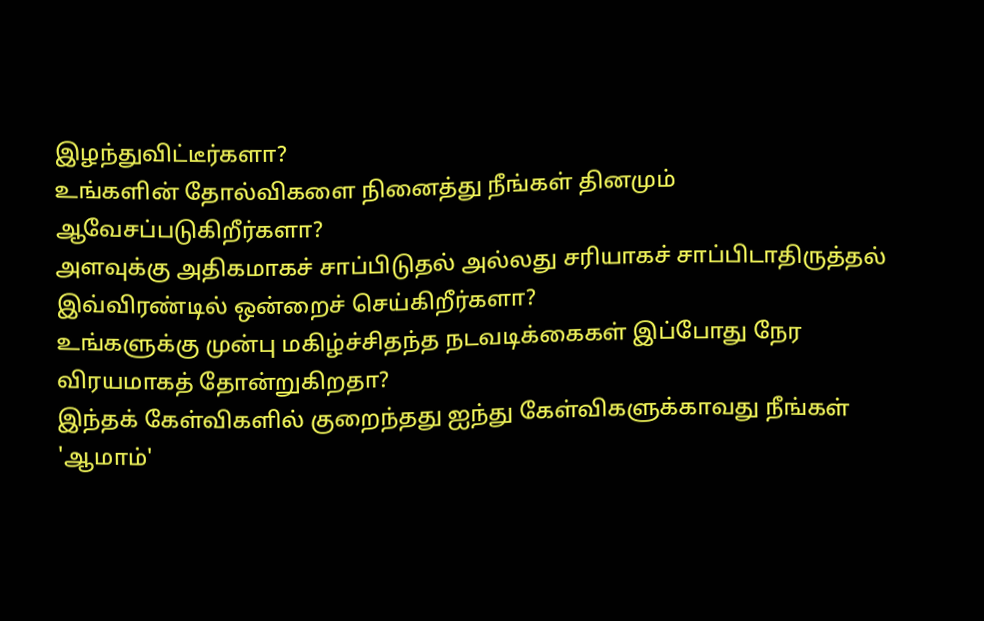இழந்துவிட்டீர்களா?
உங்களின் தோல்விகளை நினைத்து நீங்கள் தினமும் ஆவேசப்படுகிறீர்களா?
அளவுக்கு அதிகமாகச் சாப்பிடுதல் அல்லது சரியாகச் சாப்பிடாதிருத்தல் இவ்விரண்டில் ஒன்றைச் செய்கிறீர்களா?
உங்களுக்கு முன்பு மகிழ்ச்சிதந்த நடவடிக்கைகள் இப்போது நேர விரயமாகத் தோன்றுகிறதா?
இந்தக் கேள்விகளில் குறைந்தது ஐந்து கேள்விகளுக்காவது நீங்கள் 'ஆமாம்'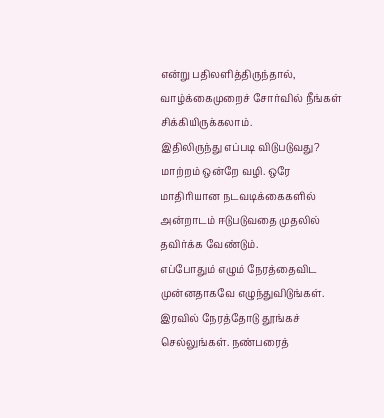என்று பதிலளித்திருந்தால், வாழ்க்கைமுறைச் சோர்வில் நீங்கள் சிக்கியிருக்கலாம்.
இதிலிருந்து எப்படி விடுபடுவது? மாற்றம் ஒன்றே வழி. ஒரே மாதிரியான நடவடிக்கைகளில் அன்றாடம் ஈடுபடுவதை முதலில் தவிர்க்க வேண்டும்.
எப்போதும் எழும் நேரத்தைவிட முன்னதாகவே எழுந்துவிடுங்கள். இரவில் நேரத்தோடு தூங்கச் செல்லுங்கள். நண்பரைத்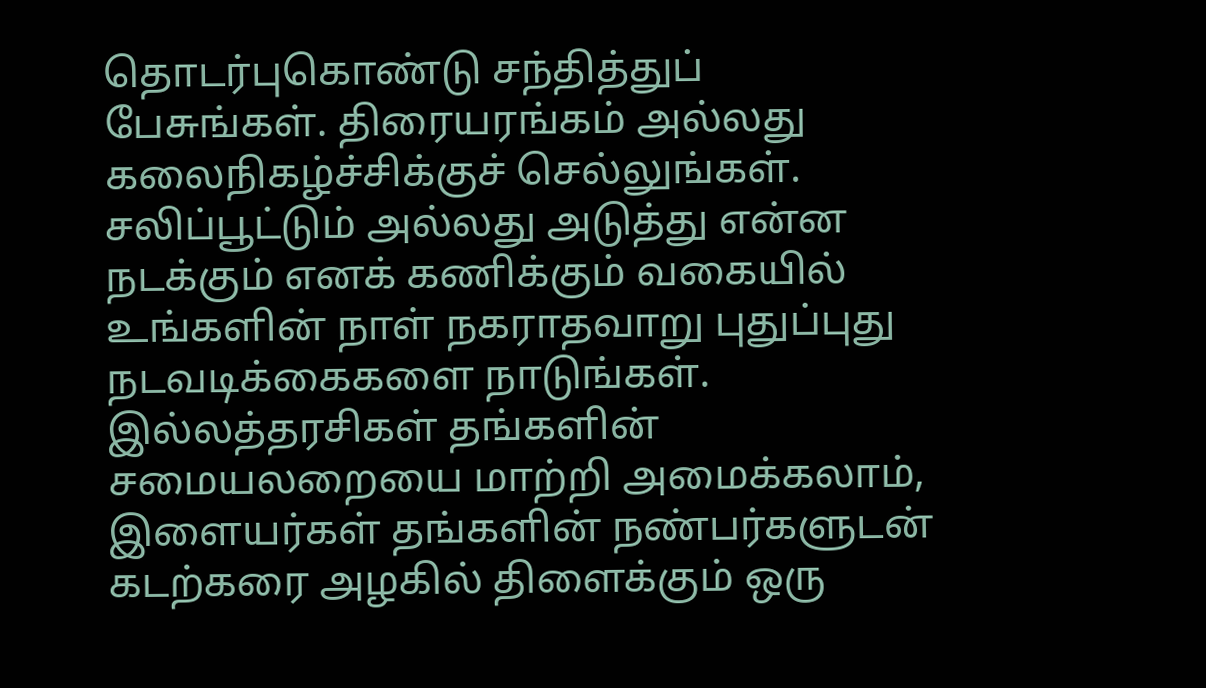தொடர்புகொண்டு சந்தித்துப் பேசுங்கள். திரையரங்கம் அல்லது கலைநிகழ்ச்சிக்குச் செல்லுங்கள்.
சலிப்பூட்டும் அல்லது அடுத்து என்ன நடக்கும் எனக் கணிக்கும் வகையில் உங்களின் நாள் நகராதவாறு புதுப்புது நடவடிக்கைகளை நாடுங்கள்.
இல்லத்தரசிகள் தங்களின் சமையலறையை மாற்றி அமைக்கலாம், இளையர்கள் தங்களின் நண்பர்களுடன் கடற்கரை அழகில் திளைக்கும் ஒரு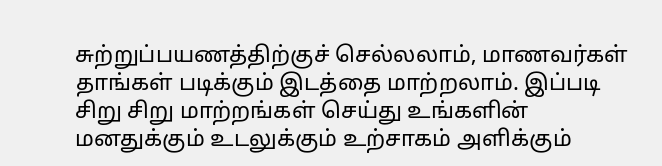சுற்றுப்பயணத்திற்குச் செல்லலாம், மாணவர்கள் தாங்கள் படிக்கும் இடத்தை மாற்றலாம். இப்படி சிறு சிறு மாற்றங்கள் செய்து உங்களின் மனதுக்கும் உடலுக்கும் உற்சாகம் அளிக்கும்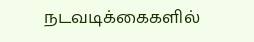நடவடிக்கைகளில்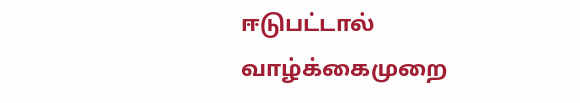ஈடுபட்டால் வாழ்க்கைமுறை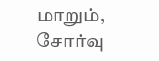மாறும், சோர்வு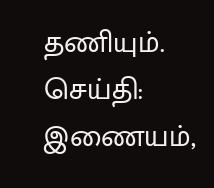தணியும்.
செய்தி: இணையம்,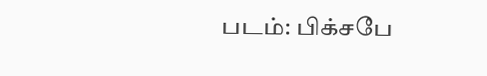படம்: பிக்சபே